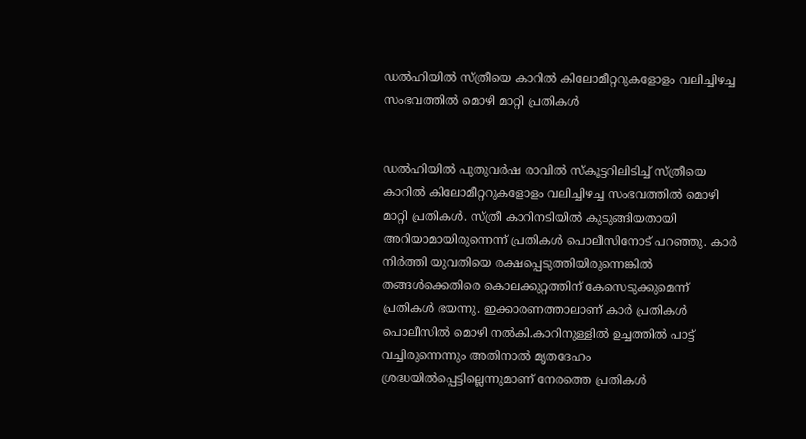ഡല്‍ഹിയില്‍ സ്ത്രീയെ കാറില്‍ കിലോമീറ്ററുകളോളം വലിച്ചിഴച്ച സംഭവത്തില്‍ മൊഴി മാറ്റി പ്രതികള്‍


ഡല്‍ഹിയില്‍ പുതുവര്‍ഷ രാവില്‍ സ്‌കൂട്ടറിലിടിച്ച് സ്ത്രീയെ കാറില്‍ കിലോമീറ്ററുകളോളം വലിച്ചിഴച്ച സംഭവത്തില്‍ മൊഴി മാറ്റി പ്രതികള്‍. സ്ത്രീ കാറിനടിയില്‍ കുടുങ്ങിയതായി അറിയാമായിരുന്നെന്ന് പ്രതികള്‍ പൊലീസിനോട് പറഞ്ഞു. കാര്‍ നിര്‍ത്തി യുവതിയെ രക്ഷപ്പെടുത്തിയിരുന്നെങ്കില്‍ തങ്ങള്‍ക്കെതിരെ കൊലക്കുറ്റത്തിന് കേസെടുക്കുമെന്ന് പ്രതികള്‍ ഭയന്നു. ഇക്കാരണത്താലാണ് കാര്‍ പ്രതികള്‍ പൊലീസില്‍ മൊഴി നല്‍കി.കാറിനുള്ളില്‍ ഉച്ചത്തില്‍ പാട്ട് വച്ചിരുന്നെന്നും അതിനാല്‍ മൃതദേഹം ശ്രദ്ധയില്‍പ്പെട്ടില്ലെന്നുമാണ് നേരത്തെ പ്രതികള്‍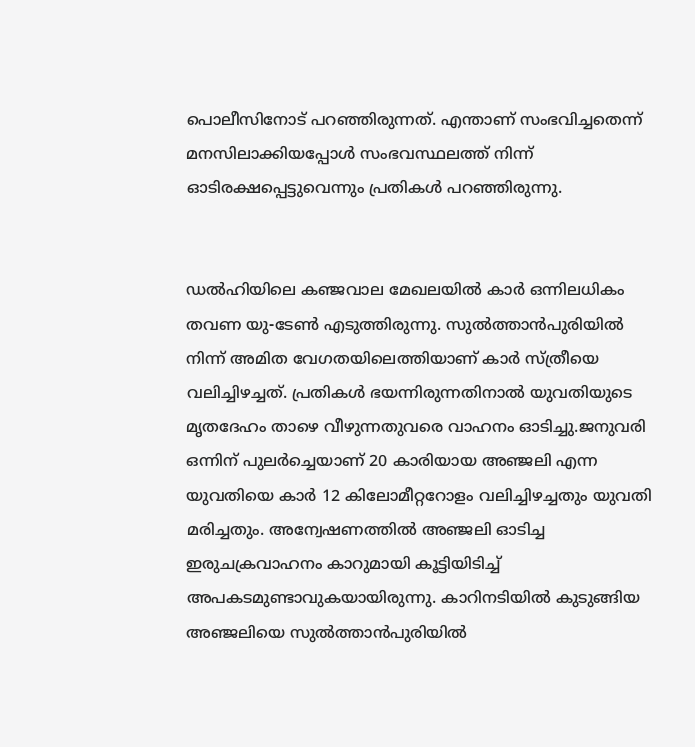പൊലീസിനോട് പറഞ്ഞിരുന്നത്. എന്താണ് സംഭവിച്ചതെന്ന് മനസിലാക്കിയപ്പോള്‍ സംഭവസ്ഥലത്ത് നിന്ന് ഓടിരക്ഷപ്പെട്ടുവെന്നും പ്രതികള്‍ പറഞ്ഞിരുന്നു.


ഡല്‍ഹിയിലെ കഞ്ജവാല മേഖലയില്‍ കാര്‍ ഒന്നിലധികം തവണ യു-ടേണ്‍ എടുത്തിരുന്നു. സുല്‍ത്താന്‍പുരിയില്‍ നിന്ന് അമിത വേഗതയിലെത്തിയാണ് കാര്‍ സ്ത്രീയെ വലിച്ചിഴച്ചത്. പ്രതികള്‍ ഭയന്നിരുന്നതിനാല്‍ യുവതിയുടെ മൃതദേഹം താഴെ വീഴുന്നതുവരെ വാഹനം ഓടിച്ചു.ജനുവരി ഒന്നിന് പുലര്‍ച്ചെയാണ് 20 കാരിയായ അഞ്ജലി എന്ന യുവതിയെ കാര്‍ 12 കിലോമീറ്ററോളം വലിച്ചിഴച്ചതും യുവതി മരിച്ചതും. അന്വേഷണത്തില്‍ അഞ്ജലി ഓടിച്ച ഇരുചക്രവാഹനം കാറുമായി കൂട്ടിയിടിച്ച് അപകടമുണ്ടാവുകയായിരുന്നു. കാറിനടിയില്‍ കുടുങ്ങിയ അഞ്ജലിയെ സുല്‍ത്താന്‍പുരിയില്‍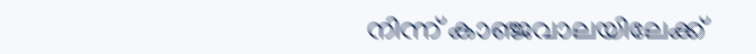നിന്ന് കാഞ്ജവാലയിലേക്ക്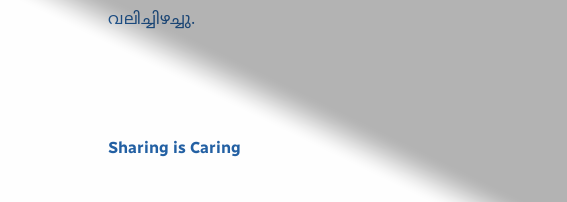വലിച്ചിഴച്ചു.




Sharing is Caring